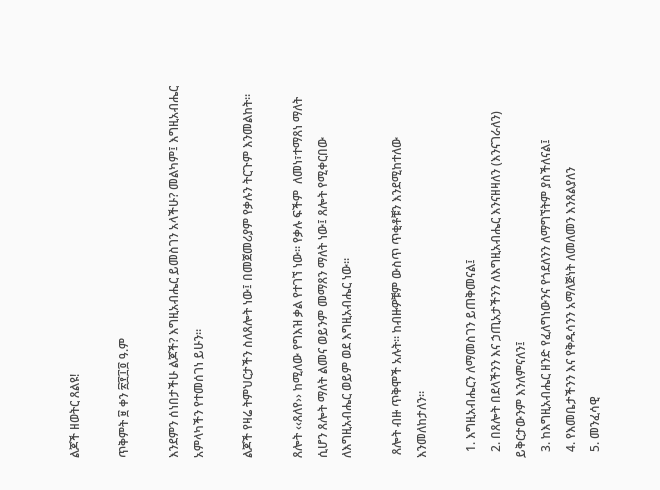ልጆች ዘወትር ጸልዩ!

ጥቅምት ፱ ቀን ፳፻፲፬ ዓ.ም

እንደምን ሰነበታችሁ ልጆች? እግዚአብሔር ይመስገን አላችሁ? መልካም፤ እግዚአብሔር አምላካችን የተመሰገነ ይሁን፡፡

ልጆች የዛሬ ትምህርታችን ስለጸሎት ነው፤ በመጀመሪያም የቃሉን ትርጉም እንመልከት፡፡

ጸሎት ‹‹ጸለየ›› ከሚለው የግእዝ ቃል የተገኘ ነው፡፡ የቃሉ ፍችም  ለመነ፣ተማጸነ ማለት ሲሆን ጸሎት ማለት ልመና ወይንም መማጸን ማለት ነው፤ ጸሎት የሚቀርበው ለእግዚአብሔር ወይም ወደ እግዚአብሔር ነው፡፡

 ጸሎት ብዙ ጥቅሞች አሉት፡፡ ከብዙዎቹም ውስጥ ጥቂቶቹን እንደሚከተለው እንመለከታለን።

  1. እግዚአብሔርን ለማመስገን ይጠቅመናል፤
  2. በጸሎት በደላችንን እና ኃጢአታችንን ለእግዚአብሔር እንናዘዛለን (እንናገራለን) ይቅርታውንም እንለምናለን፤
  3. ከእግዚአብሔር ዘንድ የፈለግነውንና የጎደለንን ለማግኘትም ያስችለናል፤
  4. የእመቤታችንን እና የቅዱሳንን አማለጅነት ለመለመን እንጸልያለን
  5. መንፈሳዊ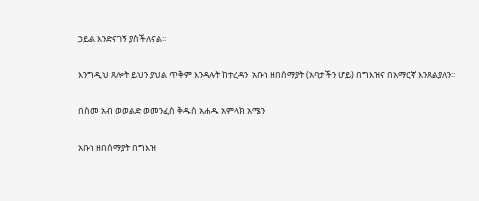ኃይል እንድናገኝ ያስችለናል፡፡

እንግዲህ ጸሎት ይህን ያህል ጥቅም እንዳሉት ከተረዳን  አቡነ ዘበሰማያት (አባታችን ሆይ) በግእዝና በአማርኛ እንጸልያለን፡፡

በስመ አብ ወወልድ ወመንፈስ ቅዱስ አሐዱ አምላክ አሜን

አቡነ ዘበሰማያት በግእዝ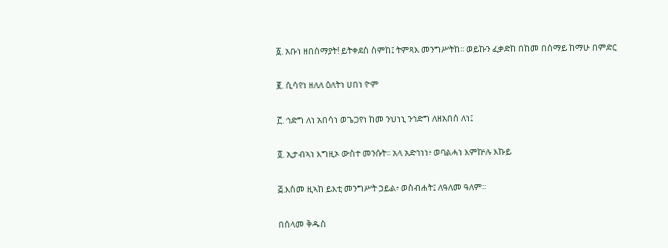፩. አቡነ ዘበሰማያት! ይትቀደስ ስምከ፤ ትምጻእ መንግሥትከ፡፡ ወይኩን ፈቃድከ በከመ በሰማይ ከማሁ በምድር

፪. ሲሳየነ ዘለለ ዕለትነ ሀበነ ዮም

፫. ኅድግ ለነ አበሳነ ወጌጋየነ ከመ ንህነኒ ንኅድግ ለዘአበሰ ለነ፤

፬. ኢታብኣነ እግዚኦ ውስተ መንሱት፡፡ አላ አድኅነነ፥ ወባልሓነ እምኵሉ እኩይ

፭.እስመ ዚኣከ ይእቲ መንግሥት ኃይል፥ ወስብሐት፤ ለዓለመ ዓለም፡፡

በሰላመ ቅዱስ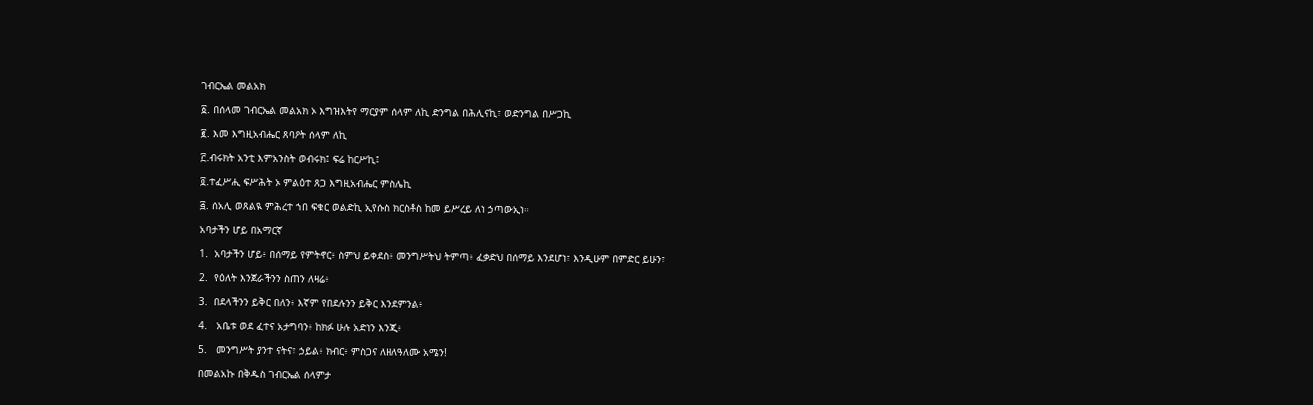ገብርኤል መልአክ

፩. በሰላመ ገብርኤል መልአክ ኦ እግዝእትየ ማርያም ሰላም ለኪ ድንግል በሕሊናኪ፣ ወድንግል በሥጋኪ

፪. እመ እግዚአብሔር ጸባዖት ሰላም ለኪ

፫.ብሩክት አንቲ እምአንስት ወብሩክ፤ ፍሬ ከርሥኪ፤

፬.ተፈሥሒ ፍሥሕት ኦ ምልዕተ ጸጋ እግዚአብሔር ምስሌኪ

፭. ሰአሊ ወጸልዪ ምሕረተ ኀበ ፍቁር ወልድኪ ኢየሱስ ክርስቶስ ከመ ይሥረይ ለነ ኃጣውኢነ።

አባታችን ሆይ በአማርኛ

1.  አባታችን ሆይ፥ በሰማይ የምትኖር፥ ስምህ ይቀደስ፥ መንግሥትህ ትምጣ፥ ፈቃድህ በሰማይ እንደሆነ፣ እንዲሁም በምድር ይሁን፣

2.  የዕለት እንጀራችንን ስጠን ለዛሬ፥

3.  በደላችንን ይቅር በለን፥ እኛም የበደሉንን ይቅር እንደምንል፥

4.   አቤቱ ወደ ፈተና አታግባን፥ ከክፉ ሁሉ አድነን እንጂ፥

5.   መንግሥት ያንተ ናትና፣ ኃይል፥ ክብር፥ ምስጋና ለዘለዓለሙ አሜን!

በመልአኩ በቅዱስ ገብርኤል ሰላምታ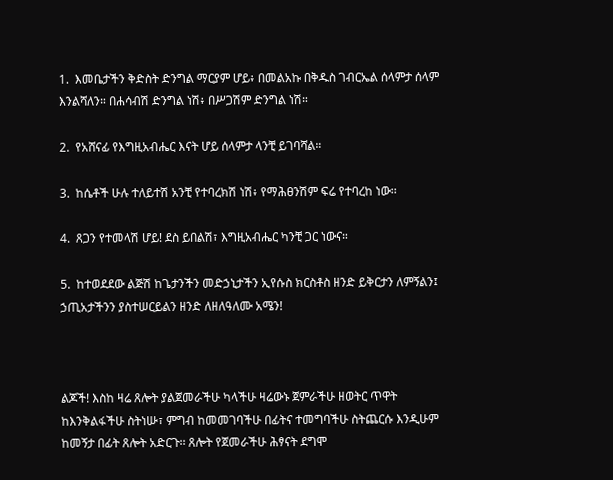1.  እመቤታችን ቅድስት ድንግል ማርያም ሆይ፥ በመልአኩ በቅዱስ ገብርኤል ሰላምታ ሰላም እንልሻለን። በሐሳብሽ ድንግል ነሽ፥ በሥጋሽም ድንግል ነሽ።

2.  የአሸናፊ የእግዚአብሔር እናት ሆይ ሰላምታ ላንቺ ይገባሻል።

3.  ከሴቶች ሁሉ ተለይተሽ አንቺ የተባረክሽ ነሽ፥ የማሕፀንሽም ፍሬ የተባረከ ነው፡፡

4.  ጸጋን የተመላሽ ሆይ! ደስ ይበልሽ፣ እግዚአብሔር ካንቺ ጋር ነውና።

5.  ከተወደደው ልጅሽ ከጌታንችን መድኃኒታችን ኢየሱስ ክርስቶስ ዘንድ ይቅርታን ለምኝልን፤ ኃጢአታችንን ያስተሠርይልን ዘንድ ለዘለዓለሙ አሜን!



ልጆች! እስከ ዛሬ ጸሎት ያልጀመራችሁ ካላችሁ ዛሬውኑ ጀምራችሁ ዘወትር ጥዋት ከእንቅልፋችሁ ስትነሡ፣ ምግብ ከመመገባችሁ በፊትና ተመግባችሁ ስትጨርሱ እንዲሁም ከመኝታ በፊት ጸሎት አድርጉ፡፡ ጸሎት የጀመራችሁ ሕፃናት ደግሞ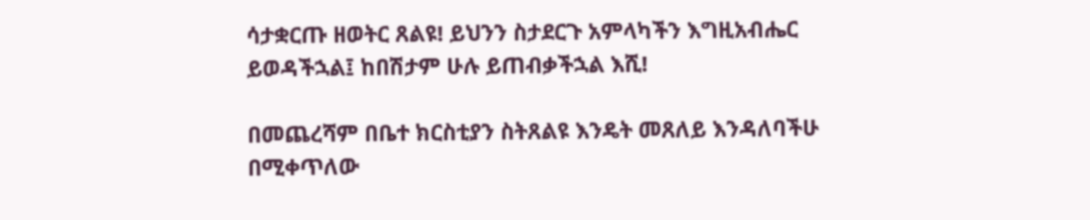ሳታቋርጡ ዘወትር ጸልዩ! ይህንን ስታደርጉ አምላካችን እግዚአብሔር ይወዳችኋል፤ ከበሽታም ሁሉ ይጠብቃችኋል እሺ!

በመጨረሻም በቤተ ክርስቲያን ስትጸልዩ እንዴት መጸለይ እንዳለባችሁ በሚቀጥለው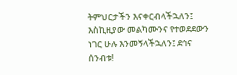ትምህርታችን እናቀርብላችኋለን፤ እስኪዚያው መልካሙንና የተወደደውን ነገር ሁሉ እንመኝላችኋለን፤ ደኅና ሰንብቱ!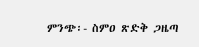ምንጭ፡- ስምዐ ጽድቅ ጋዜጣ